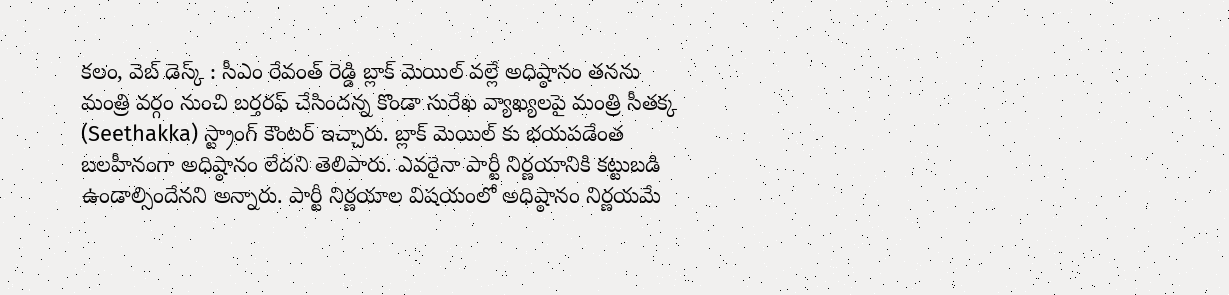కలం, వెబ్ డెస్క్ : సీఎం రేవంత్ రెడ్డి బ్లాక్ మెయిల్ వల్లే అధిష్ఠానం తనను మంత్రి వర్గం నుంచి బర్తరఫ్ చేసిందన్న కొండా సురేఖ వ్యాఖ్యలపై మంత్రి సీతక్క (Seethakka) స్ట్రాంగ్ కౌంటర్ ఇచ్చారు. బ్లాక్ మెయిల్ కు భయపడేంత బలహీనంగా అధిష్ఠానం లేదని తెలిపారు. ఎవరైనా పార్టీ నిర్ణయానికి కట్టుబడి ఉండాల్సిందేనని అన్నారు. పార్టీ నిర్ణయాల విషయంలో అధిష్ఠానం నిర్ణయమే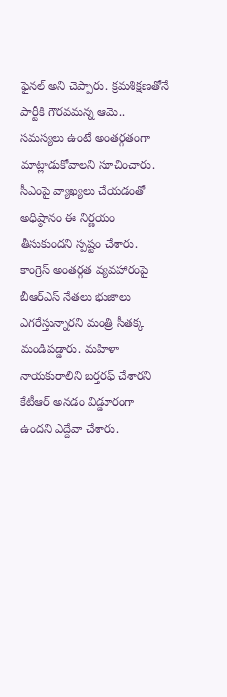ఫైనల్ అని చెప్పారు. క్రమశిక్షణతోనే పార్టీకి గౌరవమన్న ఆమె.. సమస్యలు ఉంటే అంతర్గతంగా మాట్లాడుకోవాలని సూచించారు. సీఎంపై వ్యాఖ్యలు చేయడంతో అధిష్ఠానం ఈ నిర్ణయం తీసుకుందని స్పష్టం చేశారు.
కాంగ్రెస్ అంతర్గత వ్యవహారంపై బీఆర్ఎస్ నేతలు భుజాలు ఎగరేస్తున్నారని మంత్రి సీతక్క మండిపడ్డారు. మహిళా నాయకురాలిని బర్తరఫ్ చేశారని కేటీఆర్ అనడం విడ్డూరంగా ఉందని ఎద్దేవా చేశారు.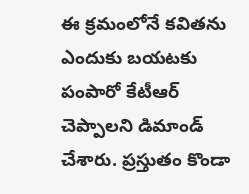ఈ క్రమంలోనే కవితను ఎందుకు బయటకు పంపారో కేటీఆర్ చెప్పాలని డిమాండ్ చేశారు. ప్రస్తుతం కొండా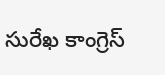సురేఖ కాంగ్రెస్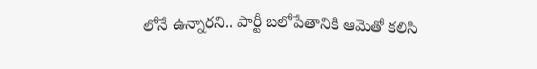లోనే ఉన్నారని.. పార్టీ బలోపేతానికి ఆమెతో కలిసి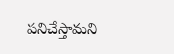పనిచేస్తామని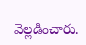వెల్లడించారు.